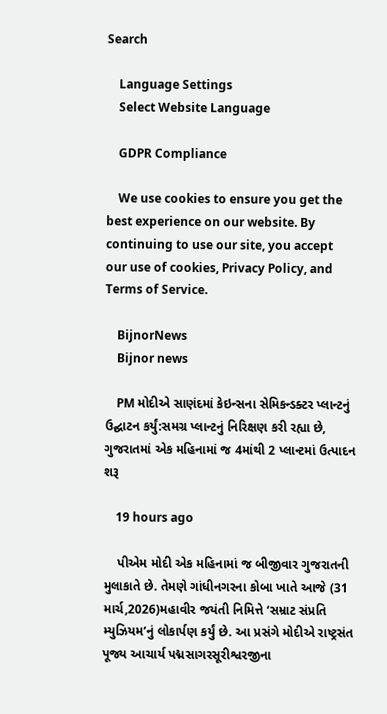Search

    Language Settings
    Select Website Language

    GDPR Compliance

    We use cookies to ensure you get the best experience on our website. By continuing to use our site, you accept our use of cookies, Privacy Policy, and Terms of Service.

    BijnorNews
    Bijnor news

    PM મોદીએ સાણંદમાં કેઇન્સના સેમિકન્ડક્ટર પ્લાન્ટનું ઉદ્ઘાટન કર્યું:સમગ્ર પ્લાન્ટનું નિરિક્ષણ કરી રહ્યા છે, ગુજરાતમાં એક મહિનામાં જ 4માંથી 2 પ્લાન્ટમાં ઉત્પાદન શરૂ

    19 hours ago

    પીએમ મોદી એક મહિનામાં જ બીજીવાર ગુજરાતની મુલાકાતે છે. તેમણે ગાંધીનગરના કોબા ખાતે આજે (31 માર્ચ,2026)મહાવીર જયંતી નિમિત્તે ‘સમ્રાટ સંપ્રતિ મ્યુઝિયમ’નું લોકાર્પણ કર્યું છે. આ પ્રસંગે મોદીએ રાષ્ટ્રસંત પૂજ્ય આચાર્ય પદ્મસાગરસૂરીશ્વરજીના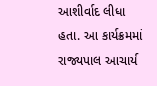આશીર્વાદ લીધા હતા. આ કાર્યક્રમમાં રાજ્યપાલ આચાર્ય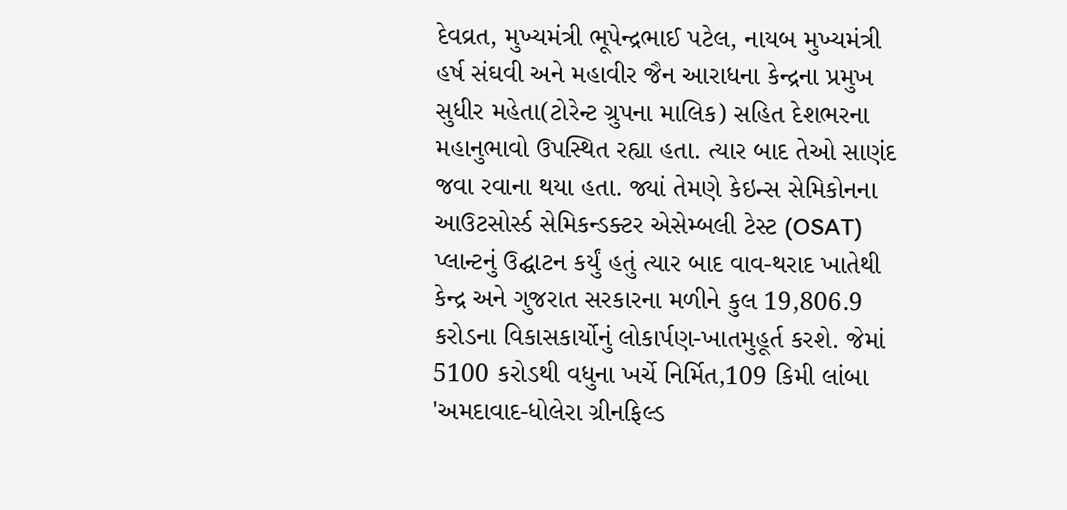દેવવ્રત, મુખ્યમંત્રી ભૂપેન્દ્રભાઈ પટેલ, નાયબ મુખ્યમંત્રી હર્ષ સંઘવી અને મહાવીર જૈન આરાધના કેન્દ્રના પ્રમુખ સુધીર મહેતા(ટોરેન્ટ ગ્રુપના માલિક) સહિત દેશભરના મહાનુભાવો ઉપસ્થિત રહ્યા હતા. ત્યાર બાદ તેઓ સાણંદ જવા રવાના થયા હતા. જ્યાં તેમણે કેઇન્સ સેમિકોનના આઉટસોર્સ્ડ સેમિકન્ડક્ટર એસેમ્બલી ટેસ્ટ (OSAT) પ્લાન્ટનું ઉદ્ઘાટન કર્યું હતું ત્યાર બાદ વાવ-થરાદ ખાતેથી કેન્દ્ર અને ગુજરાત સરકારના મળીને કુલ 19,806.9 કરોડના વિકાસકાર્યોનું લોકાર્પણ-ખાતમુહૂર્ત કરશે. જેમાં 5100 કરોડથી વધુના ખર્ચે નિર્મિત,109 કિમી લાંબા 'અમદાવાદ-ધોલેરા ગ્રીનફિલ્ડ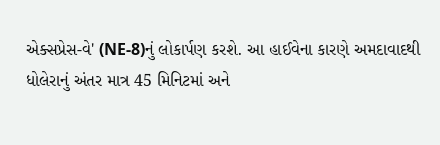એક્સપ્રેસ-વે' (NE-8)નું લોકાર્પણ કરશે. આ હાઈવેના કારણે અમદાવાદથી ધોલેરાનું અંતર માત્ર 45 મિનિટમાં અને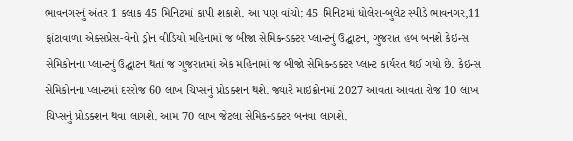ભાવનગરનું અંતર 1 કલાક 45 મિનિટમાં કાપી શકાશે. આ પણ વાંચો: 45 મિનિટમાં ધોલેરા-બુલેટ સ્પીડે ભાવનગર,11 ફાંટાવાળા એક્સપ્રેસ-વેનો ડ્રોન વીડિયો મહિનામાં જ બીજા સેમિકન્ડક્ટર પ્લાન્ટનું ઉદ્ઘાટન, ગુજરાત હબ બનશે કેઇન્સ સેમિકોનના પ્લાન્ટનું ઉદ્ઘાટન થતાં જ ગુજરાતમાં એક મહિનામાં જ બીજો સેમિકન્ડક્ટર પ્લાન્ટ કાર્યરત થઈ ગયો છે. કેઇન્સ સેમિકોનના પ્લાન્ટમાં દરરોજ 60 લાખ ચિપ્સનું પ્રોડક્શન થશે. જ્યારે માઇક્રોનમાં 2027 આવતા આવતા રોજ 10 લાખ ચિપ્સનું પ્રોડક્શન થવા લાગશે. આમ 70 લાખ જેટલા સેમિકન્ડક્ટર બનવા લાગશે.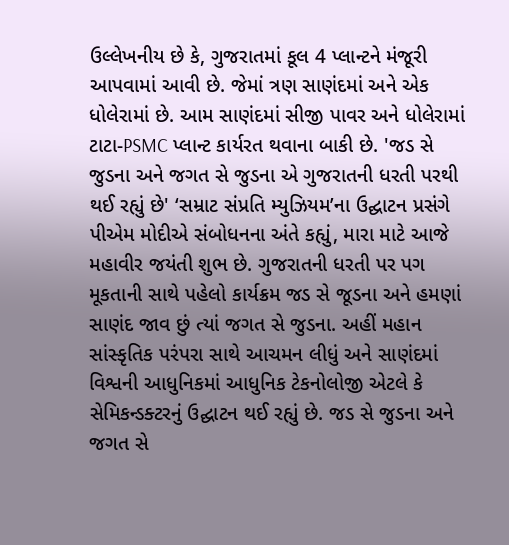ઉલ્લેખનીય છે કે, ગુજરાતમાં કૂલ 4 પ્લાન્ટને મંજૂરી આપવામાં આવી છે. જેમાં ત્રણ સાણંદમાં અને એક ધોલેરામાં છે. આમ સાણંદમાં સીજી પાવર અને ધોલેરામાં ટાટા-PSMC પ્લાન્ટ કાર્યરત થવાના બાકી છે. 'જડ સે જુડના અને જગત સે જુડના એ ગુજરાતની ધરતી પરથી થઈ રહ્યું છે' ‘સમ્રાટ સંપ્રતિ મ્યુઝિયમ’ના ઉદ્ઘાટન પ્રસંગે પીએમ મોદીએ સંબોધનના અંતે કહ્યું, મારા માટે આજે મહાવીર જયંતી શુભ છે. ગુજરાતની ધરતી પર પગ મૂકતાની સાથે પહેલો કાર્યક્રમ જડ સે જૂડના અને હમણાં સાણંદ જાવ છું ત્યાં જગત સે જુડના. અહીં મહાન સાંસ્કૃતિક પરંપરા સાથે આચમન લીધું અને સાણંદમાં વિશ્વની આધુનિકમાં આધુનિક ટેકનોલોજી એટલે કે સેમિકન્ડક્ટરનું ઉદ્ઘાટન થઈ રહ્યું છે. જડ સે જુડના અને જગત સે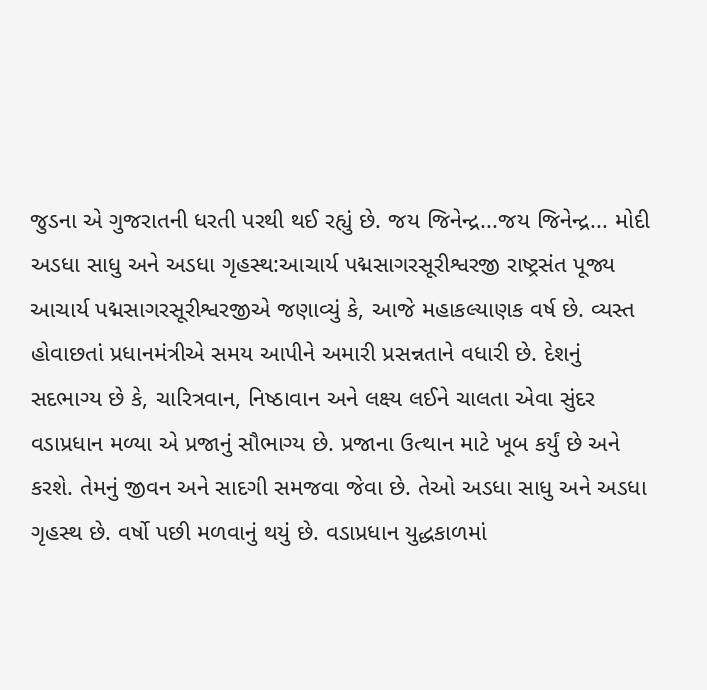જુડના એ ગુજરાતની ધરતી પરથી થઈ રહ્યું છે. જય જિનેન્દ્ર...જય જિનેન્દ્ર... મોદી અડધા સાધુ અને અડધા ગૃહસ્થ:આચાર્ય પદ્મસાગરસૂરીશ્વરજી રાષ્ટ્રસંત પૂજ્ય આચાર્ય પદ્મસાગરસૂરીશ્વરજીએ જણાવ્યું કે, આજે મહાકલ્યાણક વર્ષ છે. વ્યસ્ત હોવાછતાં પ્રધાનમંત્રીએ સમય આપીને અમારી પ્રસન્નતાને વધારી છે. દેશનું સદભાગ્ય છે કે, ચારિત્રવાન, નિષ્ઠાવાન અને લક્ષ્ય લઈને ચાલતા એવા સુંદર વડાપ્રધાન મળ્યા એ પ્રજાનું સૌભાગ્ય છે. પ્રજાના ઉત્થાન માટે ખૂબ કર્યું છે અને કરશે. તેમનું જીવન અને સાદગી સમજવા જેવા છે. તેઓ અડધા સાધુ અને અડધા ગૃહસ્થ છે. વર્ષો પછી મળવાનું થયું છે. વડાપ્રધાન યુદ્ધકાળમાં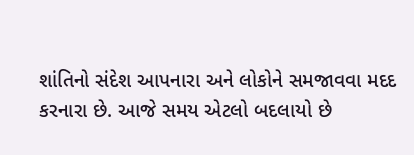શાંતિનો સંદેશ આપનારા અને લોકોને સમજાવવા મદદ કરનારા છે. આજે સમય એટલો બદલાયો છે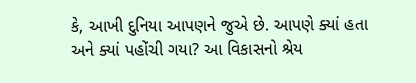કે, આખી દુનિયા આપણને જુએ છે. આપણે ક્યાં હતા અને ક્યાં પહોંચી ગયા? આ વિકાસનો શ્રેય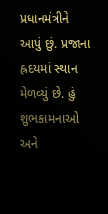પ્રધાનમંત્રીને આપું છું. પ્રજાના હ્રદયમાં સ્થાન મેળવ્યું છે. હું શુભકામનાઓ અને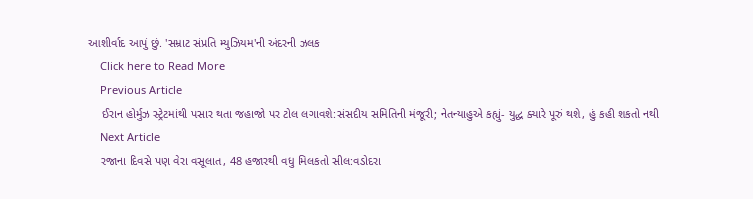આશીર્વાદ આપું છું. 'સમ્રાટ સંપ્રતિ મ્યુઝિયમ'ની અંદરની ઝલક
    Click here to Read More
    Previous Article
    ઈરાન હોર્મુઝ સ્ટ્રેટમાંથી પસાર થતા જહાજો પર ટોલ લગાવશે:સંસદીય સમિતિની મંજૂરી; નેતન્યાહુએ કહ્યું- યુદ્ધ ક્યારે પૂરું થશે, હું કહી શકતો નથી
    Next Article
    રજાના દિવસે પણ વેરા વસૂલાત, 48 હજારથી વધુ મિલકતો સીલ:વડોદરા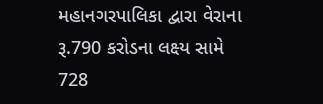મહાનગરપાલિકા દ્વારા વેરાના રૂ.790 કરોડના લક્ષ્ય સામે 728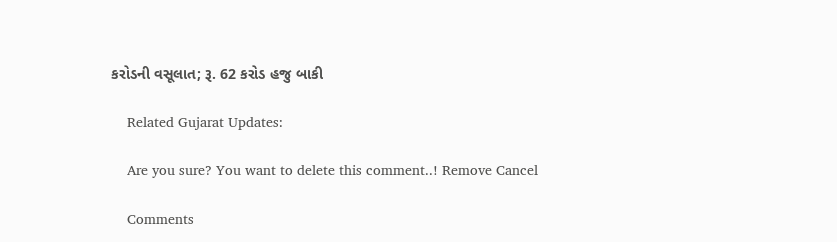કરોડની વસૂલાત; રૂ. 62 કરોડ હજુ બાકી

    Related Gujarat Updates:

    Are you sure? You want to delete this comment..! Remove Cancel

    Comments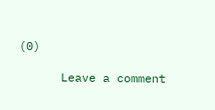(0)

      Leave a comment